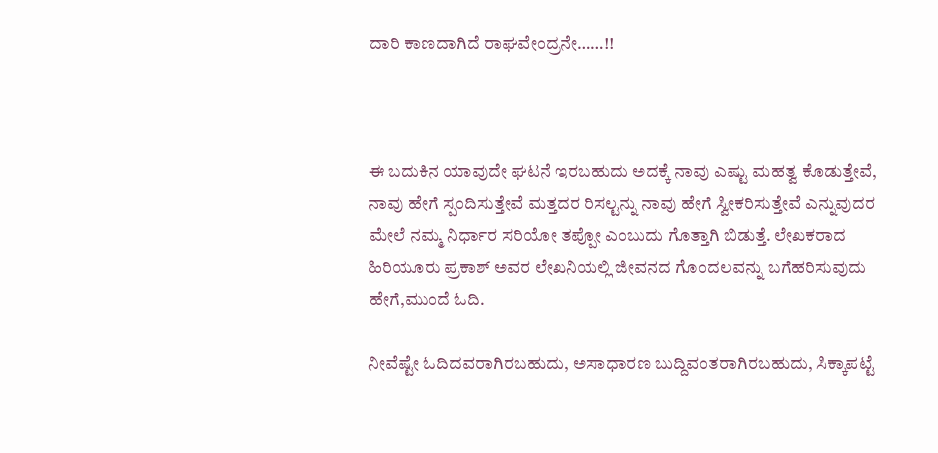ದಾರಿ ಕಾಣದಾಗಿದೆ ರಾಘವೇಂದ್ರನೇ……!!



ಈ‌ ಬದುಕಿನ ಯಾವುದೇ ಘಟನೆ‌ ಇರಬಹುದು ಅದಕ್ಕೆ ನಾವು ಎಷ್ಟು ಮಹತ್ವ ಕೊಡುತ್ತೇವೆ, ನಾವು ಹೇಗೆ ಸ್ಪಂದಿಸುತ್ತೇವೆ ಮತ್ತದರ ರಿಸಲ್ಟನ್ನು ನಾವು ಹೇಗೆ ಸ್ವೀಕರಿಸುತ್ತೇವೆ ಎನ್ನುವುದರ ಮೇಲೆ ನಮ್ಮ ನಿರ್ಧಾರ ಸರಿಯೋ ತಪ್ಪೋ ಎಂಬುದು ಗೊತ್ತಾಗಿ ಬಿಡುತ್ತೆ. ಲೇಖಕರಾದ ಹಿರಿಯೂರು ಪ್ರಕಾಶ್ ಅವರ ಲೇಖನಿಯಲ್ಲಿ ಜೀವನದ ಗೊಂದಲವನ್ನು ಬಗೆಹರಿಸುವುದು ಹೇಗೆ,ಮುಂದೆ ಓದಿ.

ನೀವೆಷ್ಟೇ ಓದಿದವರಾಗಿರಬಹುದು, ಅಸಾಧಾರಣ ಬುದ್ದಿವಂತರಾಗಿರಬಹುದು, ಸಿಕ್ಕಾಪಟ್ಟೆ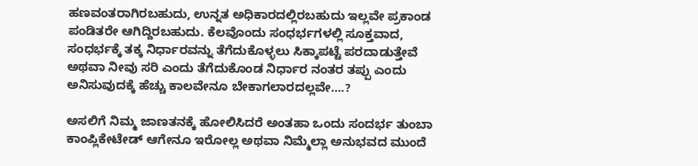ಹಣವಂತರಾಗಿರಬಹುದು, ಉನ್ನತ ಅಧಿಕಾರದಲ್ಲಿರಬಹುದು ಇಲ್ಲವೇ ಪ್ರಕಾಂಡ ಪಂಡಿತರೇ ಆಗಿದ್ದಿರಬಹುದು. ಕೆಲವೊಂದು ಸಂಧರ್ಭಗಳಲ್ಲಿ ಸೂಕ್ತವಾದ, ಸಂಧರ್ಭಕ್ಕೆ ತಕ್ಕ ನಿರ್ಧಾರವನ್ನು ತೆಗೆದುಕೊಳ್ಳಲು ಸಿಕ್ಕಾಪಟ್ಟೆ ಪರದಾಡುತ್ತೇವೆ ಅಥವಾ ನೀವು ಸರಿ ಎಂದು ತೆಗೆದುಕೊಂಡ ನಿರ್ಧಾರ ನಂತರ ತಪ್ಪು ಎಂದು ಅನಿಸುವುದಕ್ಕೆ ಹೆಚ್ಚು ಕಾಲವೇನೂ ಬೇಕಾಗಲಾರದಲ್ಲವೇ….?

ಅಸಲಿಗೆ ನಿಮ್ಮ ಜಾಣತನಕ್ಕೆ ಹೋಲಿಸಿದರೆ ಅಂತಹಾ ಒಂದು ಸಂದರ್ಭ ತುಂಬಾ ಕಾಂಪ್ಲಿಕೇಟೇಡ್ ಆಗೇನೂ ಇರೋಲ್ಲ ಅಥವಾ ನಿಮ್ಮೆಲ್ಲಾ ಅನುಭವದ ಮುಂದೆ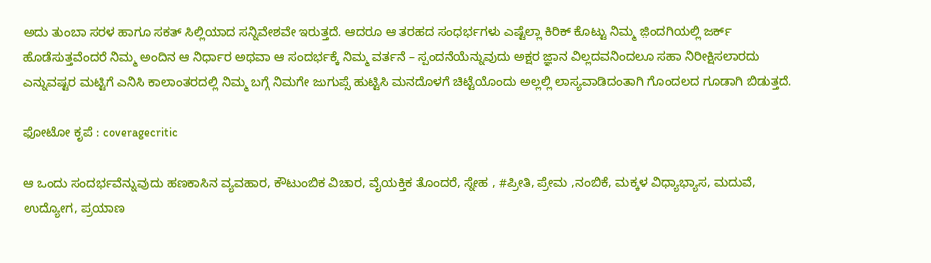ಅದು ತುಂಬಾ ಸರಳ ಹಾಗೂ ಸಕತ್ ಸಿಲ್ಲಿಯಾದ ಸನ್ನಿವೇಶವೇ ಇರುತ್ತದೆ. ಆದರೂ ಆ ತರಹದ ಸಂಧರ್ಭಗಳು ಎಷ್ಟೆಲ್ಲಾ ಕಿರಿಕ್ ಕೊಟ್ಟು ನಿಮ್ಮ ಜ಼ಿಂದಗಿಯಲ್ಲಿ ಜರ್ಕ್ ಹೊಡೆಸುತ್ತವೆಂದರೆ ನಿಮ್ಮ ಅಂದಿನ ಆ ನಿರ್ಧಾರ ಅಥವಾ ಆ ಸಂದರ್ಭಕ್ಕೆ ನಿಮ್ಮ ವರ್ತನೆ – ಸ್ಪಂದನೆಯೆನ್ನುವುದು ಅಕ್ಷರ ಜ್ಞಾನ ವಿಲ್ಲದವನಿಂದಲೂ ಸಹಾ ನಿರೀಕ್ಷಿಸಲಾರದು ಎನ್ನುವಷ್ಟರ ಮಟ್ಟಿಗೆ ಎನಿಸಿ ಕಾಲಾಂತರದಲ್ಲಿ ನಿಮ್ಮ‌ ಬಗ್ಗೆ ನಿಮಗೇ ಜುಗುಪ್ಸೆ ಹುಟ್ಟಿಸಿ ಮನದೊಳಗೆ ಚಿಟ್ಟೆಯೊಂದು ಅಲ್ಲಲ್ಲಿ ಲಾಸ್ಯವಾಡಿದಂತಾಗಿ ಗೊಂದಲದ ಗೂಡಾಗಿ ಬಿಡುತ್ತದೆ.

ಫೋಟೋ ಕೃಪೆ : coveragecritic

ಆ ಒಂದು ಸಂದರ್ಭವೆನ್ನುವುದು ಹಣಕಾಸಿನ ವ್ಯವಹಾರ, ಕೌಟುಂಬಿಕ ವಿಚಾರ, ವೈಯಕ್ತಿಕ ತೊಂದರೆ, ಸ್ನೇಹ , #ಪ್ರೀತಿ, ಪ್ರೇಮ ,ನಂಬಿಕೆ, ಮಕ್ಕಳ ವಿಧ್ಯಾಭ್ಯಾಸ, ಮದುವೆ, ಉದ್ಯೋಗ, ಪ್ರಯಾಣ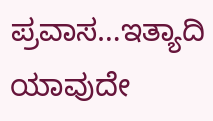ಪ್ರವಾಸ…ಇತ್ಯಾದಿ ಯಾವುದೇ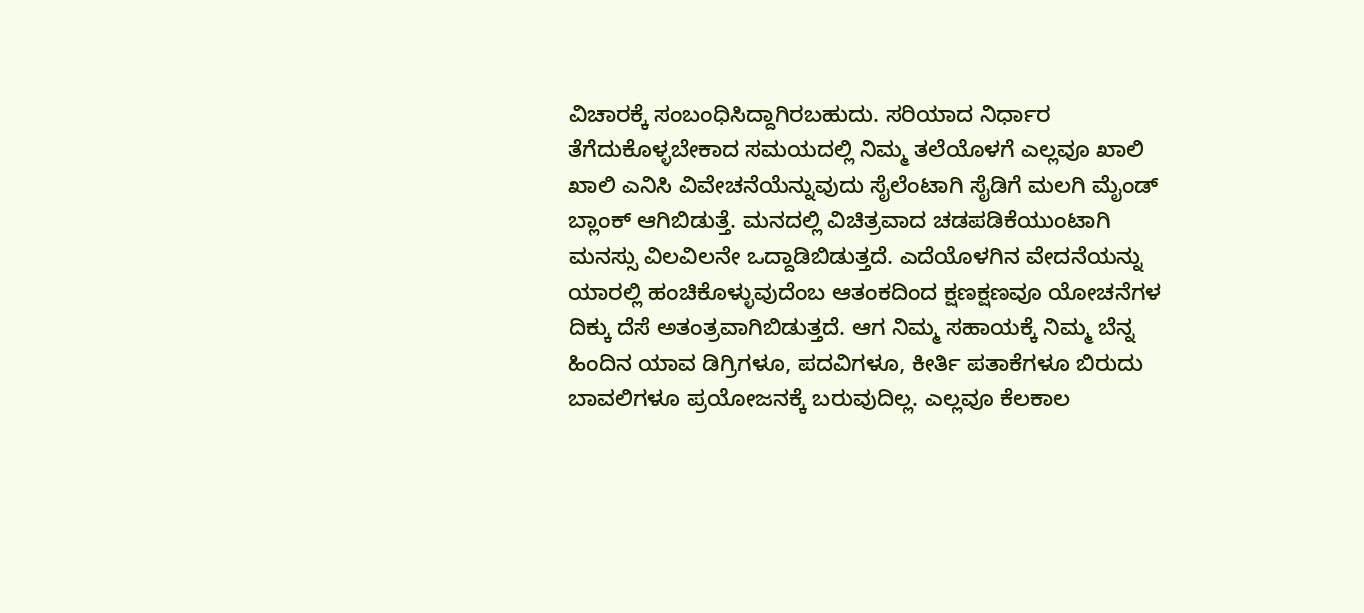ವಿಚಾರಕ್ಕೆ ಸಂಬಂಧಿಸಿದ್ದಾಗಿರಬಹುದು. ಸರಿಯಾದ ನಿರ್ಧಾರ ತೆಗೆದುಕೊಳ್ಳಬೇಕಾದ ಸಮಯದಲ್ಲಿ ನಿಮ್ಮ ತಲೆಯೊಳಗೆ ಎಲ್ಲವೂ ಖಾಲಿ ಖಾಲಿ ಎನಿಸಿ ವಿವೇಚನೆಯೆನ್ನುವುದು ಸೈಲೆಂಟಾಗಿ ಸೈಡಿಗೆ ಮಲಗಿ ಮೈಂಡ್ ಬ್ಲಾಂಕ್ ಆಗಿಬಿಡುತ್ತೆ. ಮನದಲ್ಲಿ ವಿಚಿತ್ರವಾದ ಚಡಪಡಿಕೆಯುಂಟಾಗಿ ಮನಸ್ಸು ವಿಲವಿಲನೇ ಒದ್ದಾಡಿಬಿಡುತ್ತದೆ. ಎದೆಯೊಳಗಿನ ವೇದನೆಯನ್ನು ಯಾರಲ್ಲಿ ಹಂಚಿಕೊಳ್ಳುವುದೆಂಬ ಆತಂಕದಿಂದ ಕ್ಷಣಕ್ಷಣವೂ ಯೋಚನೆಗಳ ದಿಕ್ಕು ದೆಸೆ ಅತಂತ್ರವಾಗಿಬಿಡುತ್ತದೆ. ಆಗ ನಿಮ್ಮ ಸಹಾಯಕ್ಕೆ ನಿಮ್ಮ ಬೆನ್ನ ಹಿಂದಿನ ಯಾವ ಡಿಗ್ರಿಗಳೂ, ಪದವಿಗಳೂ, ಕೀರ್ತಿ ಪತಾಕೆಗಳೂ ಬಿರುದು ಬಾವಲಿಗಳೂ ಪ್ರಯೋಜನಕ್ಕೆ ಬರುವುದಿಲ್ಲ. ಎಲ್ಲವೂ ಕೆಲಕಾಲ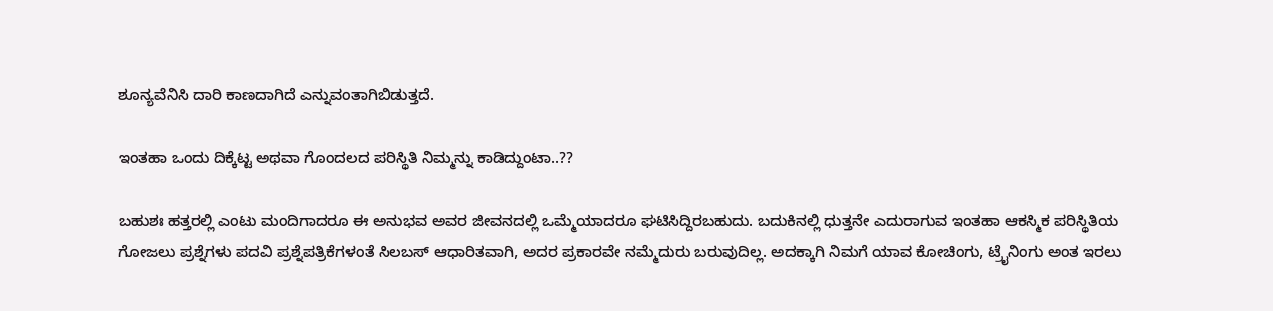ಶೂನ್ಯವೆನಿಸಿ ದಾರಿ ಕಾಣದಾಗಿದೆ ಎನ್ನುವಂತಾಗಿಬಿಡುತ್ತದೆ.

ಇಂತಹಾ ಒಂದು ದಿಕ್ಕೆಟ್ಟ ಅಥವಾ ಗೊಂದಲದ ಪರಿಸ್ಥಿತಿ ನಿಮ್ಮನ್ನು ಕಾಡಿದ್ದುಂಟಾ..??

ಬಹುಶಃ ಹತ್ತರಲ್ಲಿ ಎಂಟು ಮಂದಿಗಾದರೂ ಈ ಅನುಭವ ಅವರ ಜೀವನದಲ್ಲಿ ಒಮ್ಮೆಯಾದರೂ ಘಟಿಸಿದ್ದಿರಬಹುದು. ಬದುಕಿನಲ್ಲಿ ಧುತ್ತನೇ ಎದುರಾಗುವ ಇಂತಹಾ ಆಕಸ್ಮಿಕ ಪರಿಸ್ಥಿತಿಯ ಗೋಜಲು ಪ್ರಶ್ನೆಗಳು ಪದವಿ ಪ್ರಶ್ನೆಪತ್ರಿಕೆಗಳಂತೆ ಸಿಲಬಸ್ ಆಧಾರಿತವಾಗಿ, ಅದರ ಪ್ರಕಾರವೇ ನಮ್ಮೆದುರು ಬರುವುದಿಲ್ಲ. ಅದಕ್ಕಾಗಿ ನಿಮಗೆ ಯಾವ ಕೋಚಿಂಗು, ಟ್ರೈನಿಂಗು ಅಂತ ಇರಲು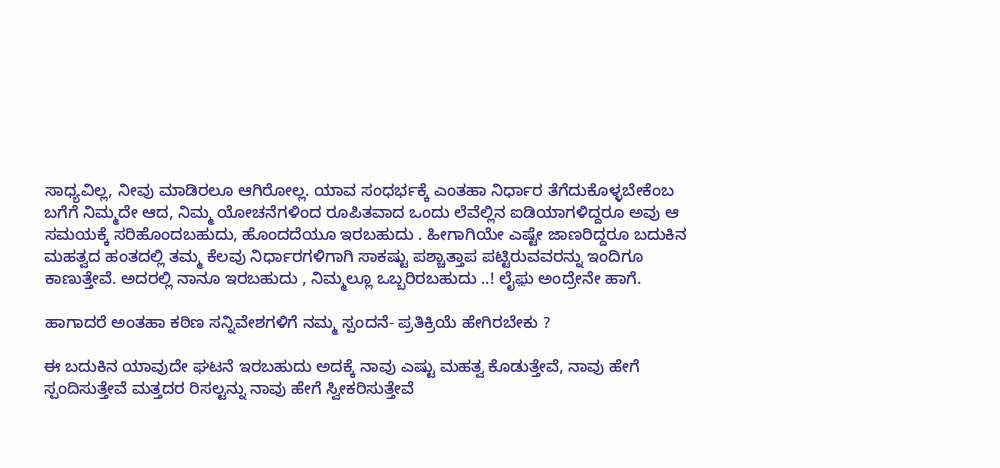ಸಾಧ್ಯವಿಲ್ಲ, ನೀವು ಮಾಡಿರಲೂ ಆಗಿರೋಲ್ಲ. ಯಾವ ಸಂಧರ್ಭಕ್ಕೆ ಎಂತಹಾ ನಿರ್ಧಾರ ತೆಗೆದುಕೊಳ್ಳಬೇಕೆಂಬ ಬಗೆಗೆ ನಿಮ್ಮದೇ ಆದ, ನಿಮ್ಮ ಯೋಚನೆಗಳಿಂದ ರೂಪಿತವಾದ ಒಂದು ಲೆವೆಲ್ಲಿನ ಐಡಿಯಾಗಳಿದ್ದರೂ ಅವು ಆ ಸಮಯಕ್ಕೆ ಸರಿ‌ಹೊಂದಬಹುದು, ಹೊಂದದೆಯೂ ಇರಬಹುದು . ಹೀಗಾಗಿಯೇ ಎಷ್ಟೇ ಜಾಣರಿದ್ದರೂ ಬದುಕಿನ ಮಹತ್ವದ ಹಂತದಲ್ಲಿ ತಮ್ಮ ಕೆಲವು ನಿರ್ಧಾರಗಳಿಗಾಗಿ ಸಾಕಷ್ಟು ಪಶ್ಚಾತ್ತಾಪ ಪಟ್ಟಿರುವವರನ್ನು ಇಂದಿಗೂ ಕಾಣುತ್ತೇವೆ. ಅದರಲ್ಲಿ ನಾನೂ ಇರಬಹುದು , ನಿಮ್ಮಲ್ಲೂ ಒಬ್ಬರಿರಬಹುದು ..! ಲೈಫ಼ು ಅಂದ್ರೇನೇ ಹಾಗೆ.

ಹಾಗಾದರೆ ಅಂತಹಾ ಕಠಿಣ ಸನ್ನಿವೇಶಗಳಿಗೆ ನಮ್ಮ ಸ್ಪಂದನೆ- ಪ್ರತಿಕ್ರಿಯೆ ಹೇಗಿರಬೇಕು ?

ಈ‌ ಬದುಕಿನ ಯಾವುದೇ ಘಟನೆ‌ ಇರಬಹುದು ಅದಕ್ಕೆ ನಾವು ಎಷ್ಟು ಮಹತ್ವ ಕೊಡುತ್ತೇವೆ, ನಾವು ಹೇಗೆ ಸ್ಪಂದಿಸುತ್ತೇವೆ ಮತ್ತದರ ರಿಸಲ್ಟನ್ನು ನಾವು ಹೇಗೆ ಸ್ವೀಕರಿಸುತ್ತೇವೆ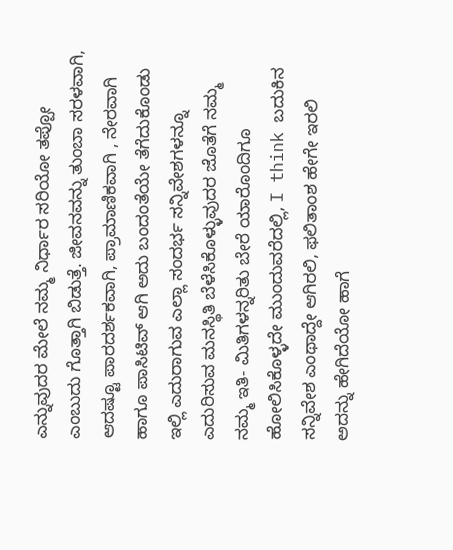ಎನ್ನುವುದರ ಮೇಲೆ ನಮ್ಮ ನಿರ್ಧಾರ ಸರಿಯೋ ತಪ್ಪೋ ಎಂಬುದು ಗೊತ್ತಾಗಿ ಬಿಡುತ್ತೆ. ಜೀವನವನ್ನು ತುಂಬಾ ಸರಳವಾಗಿ, ಆದಷ್ಟೂ ಪಾರದರ್ಶಕವಾಗಿ, ಪ್ರಾಮಾಣಿಕವಾಗಿ , ನೇರವಾಗಿ ಹಾಗೂ ಪಾಸಿಟಿವ್ ಆಗಿ ಅದು ಬಂದಂತೆಯೇ ತೆಗೆದುಕೊಂಡು ಇಲ್ಲಿ ಎದುರಾಗುವ ಎಲ್ಲಾ ಸಂದರ್ಭ ಸನ್ನಿವೇಶಗಳನ್ನೂ ಎದುರಿಸುವ ಮನಸ್ಥಿತಿ ಬೆಳೆಸಿಕೊಳ್ಳುವುದರ ಜೊತೆಗೆ ನಮ್ಮ ನಮ್ಮ ಇತಿ- ಮಿತಿಗಳನ್ನರಿತು ಬೇರೆ ಯಾರೊಂದಿಗೂ ಹೋಲಿಸಿಕೊಳ್ಳದೇ ಮುಂದುವರೆದಲ್ಲಿ, I think ಬದುಕಿನ ಸನ್ನಿವೇಶ ಎಂಥಾದ್ದೇ ಆಗಿರಲಿ, ಫಲಿತಾಂಶ ಹೇಗೇ ಇರಲಿ ಅದನ್ನು ಹೇಗಿದೆಯೋ ಹಾಗೆ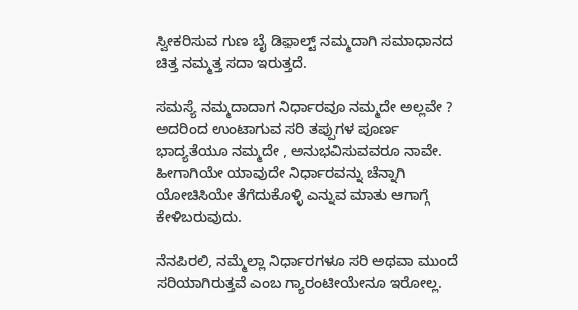ಸ್ವೀಕರಿಸುವ ಗುಣ ಬೈ ಡಿಫ಼ಾಲ್ಟ್ ನಮ್ಮದಾಗಿ ಸಮಾಧಾನ‌ದ ಚಿತ್ತ ನಮ್ಮತ್ತ ಸದಾ ಇರುತ್ತದೆ.

ಸಮಸ್ಯೆ ನಮ್ಮದಾದಾಗ‌ ನಿರ್ಧಾರವೂ ನಮ್ಮದೇ ಅಲ್ಲವೇ ? ಅದರಿಂದ ಉಂಟಾಗುವ ಸರಿ ತಪ್ಪುಗಳ ಪೂರ್ಣ ಭಾದ್ಯತೆಯೂ ನಮ್ಮದೇ , ಅನುಭವಿಸುವವರೂ ನಾವೇ. ಹೀಗಾಗಿಯೇ ಯಾವುದೇ ನಿರ್ಧಾರವನ್ನು ಚೆನ್ನಾಗಿ ಯೋಚಿಸಿಯೇ ತೆಗೆದುಕೊಳ್ಳಿ ಎನ್ನುವ ಮಾತು ಆಗಾಗ್ಗೆ ಕೇಳಿಬರುವುದು.

ನೆನಪಿರಲಿ, ನಮ್ಮೆಲ್ಲಾ ನಿರ್ಧಾರಗಳೂ ಸರಿ ಅಥವಾ ಮುಂದೆ ಸರಿಯಾಗಿರುತ್ತವೆ ಎಂಬ ಗ್ಯಾರಂಟೀಯೇನೂ ಇರೋಲ್ಲ.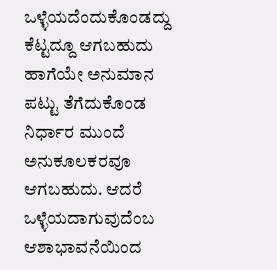ಒಳ್ಳೆಯದೆಂದುಕೊಂಡದ್ದು ಕೆಟ್ಟದ್ದೂ ಆಗಬಹುದು ಹಾಗೆಯೇ ಅನುಮಾನ ಪಟ್ಟು ತೆಗೆದುಕೊಂಡ ನಿರ್ಧಾರ ಮುಂದೆ ಅನುಕೂಲಕರವೂ ಆಗಬಹುದು. ಆದರೆ ಒಳ್ಳೆಯದಾಗುವುದೆಂಬ ಆಶಾಭಾವನೆಯಿಂದ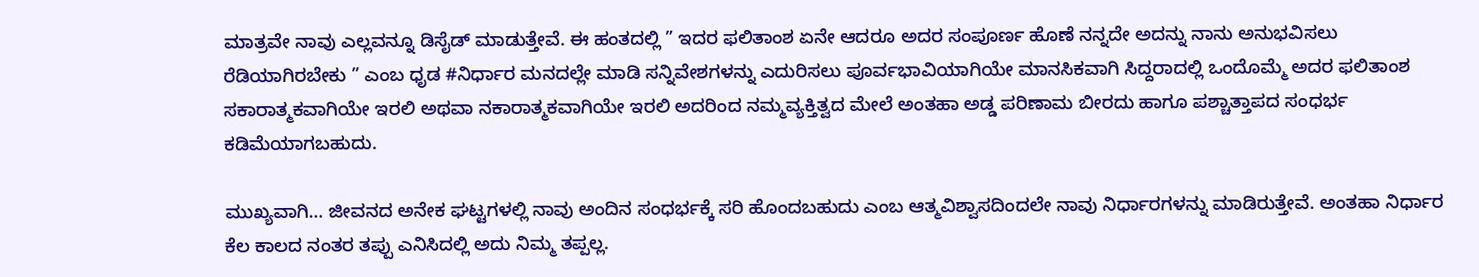ಮಾತ್ರವೇ ನಾವು ಎಲ್ಲವನ್ನೂ ಡಿಸೈಡ್ ಮಾಡುತ್ತೇವೆ. ಈ ಹಂತದಲ್ಲಿ ” ಇದರ ಫಲಿತಾಂಶ ಏನೇ ಆದರೂ ಅದರ ಸಂಪೂರ್ಣ ಹೊಣೆ ನನ್ನದೇ ಅದನ್ನು ನಾನು‌ ಅನುಭವಿಸಲು ರೆಡಿಯಾಗಿರಬೇಕು ” ಎಂಬ ಧೃಡ #ನಿರ್ಧಾರ ಮನದಲ್ಲೇ ಮಾಡಿ ಸನ್ನಿವೇಶಗಳನ್ನು ಎದುರಿಸಲು ಪೂರ್ವಭಾವಿಯಾಗಿಯೇ ಮಾನಸಿಕವಾಗಿ ಸಿದ್ದರಾದಲ್ಲಿ ಒಂದೊಮ್ಮೆ ಅದರ ಫಲಿತಾಂಶ ಸಕಾರಾತ್ಮಕವಾಗಿಯೇ ಇರಲಿ ಅಥವಾ ನಕಾರಾತ್ಮಕವಾಗಿಯೇ ಇರಲಿ ಅದರಿಂದ ನಮ್ಮ‌ವ್ಯಕ್ತಿತ್ವದ ಮೇಲೆ ಅಂತಹಾ ಅಡ್ಡ ಪರಿಣಾಮ ಬೀರದು ಹಾಗೂ ಪಶ್ಚಾತ್ತಾಪದ ಸಂಧರ್ಭ ಕಡಿಮೆಯಾಗಬಹುದು.

ಮುಖ್ಯವಾಗಿ… ಜೀವನದ ಅನೇಕ‌ ಘಟ್ಟಗಳಲ್ಲಿ ನಾವು ಅಂದಿನ ಸಂಧರ್ಭಕ್ಕೆ ಸರಿ ಹೊಂದಬಹುದು ಎಂಬ ಆತ್ಮವಿಶ್ವಾಸದಿಂದಲೇ ನಾವು ನಿರ್ಧಾರಗಳನ್ನು‌ ಮಾಡಿರುತ್ತೇವೆ. ಅಂತಹಾ ನಿರ್ಧಾರ ಕೆಲ ಕಾಲದ ನಂತರ ತಪ್ಪು ಎನಿಸಿದಲ್ಲಿ ಅದು ನಿಮ್ಮ ತಪ್ಪಲ್ಲ.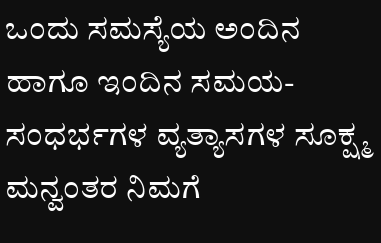ಒಂದು ಸಮಸ್ಯೆಯ ಅಂದಿನ ಹಾಗೂ ಇಂದಿನ ಸಮಯ- ಸಂಧರ್ಭಗಳ ವ್ಯತ್ಯಾಸಗಳ ಸೂಕ್ಷ್ಮ ಮನ್ವಂತರ ನಿಮಗೆ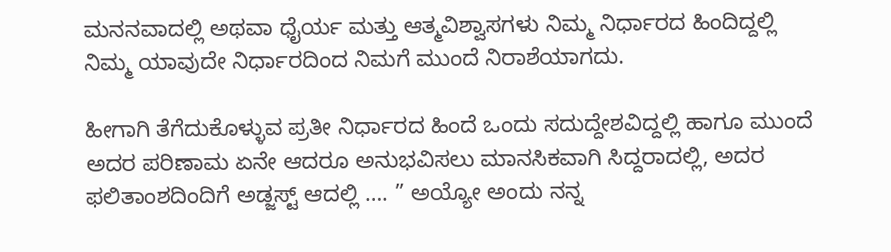ಮನನವಾದಲ್ಲಿ ಅಥವಾ ಧೈರ್ಯ ಮತ್ತು ಆತ್ಮವಿಶ್ವಾಸಗಳು ನಿಮ್ಮ ನಿರ್ಧಾರದ ಹಿಂದಿದ್ದಲ್ಲಿ ನಿಮ್ಮ ಯಾವುದೇ ನಿರ್ಧಾರದಿಂದ ನಿಮಗೆ ಮುಂದೆ ನಿರಾಶೆಯಾಗದು.

ಹೀಗಾಗಿ ತೆಗೆದುಕೊಳ್ಳುವ ಪ್ರತೀ ನಿರ್ಧಾರದ ಹಿಂದೆ ಒಂದು ಸದುದ್ದೇಶವಿದ್ದಲ್ಲಿ ಹಾಗೂ ಮುಂದೆ ಅದರ ಪರಿಣಾಮ ಏನೇ ಆದರೂ ಅನುಭವಿಸಲು ಮಾನಸಿಕವಾಗಿ ಸಿದ್ದರಾದಲ್ಲಿ, ಅದರ ಫಲಿತಾಂಶದಿಂದಿಗೆ ಅಡ್ಜಸ್ಟ್ ಆದಲ್ಲಿ …. ” ಅಯ್ಯೋ ಅಂದು ನನ್ನ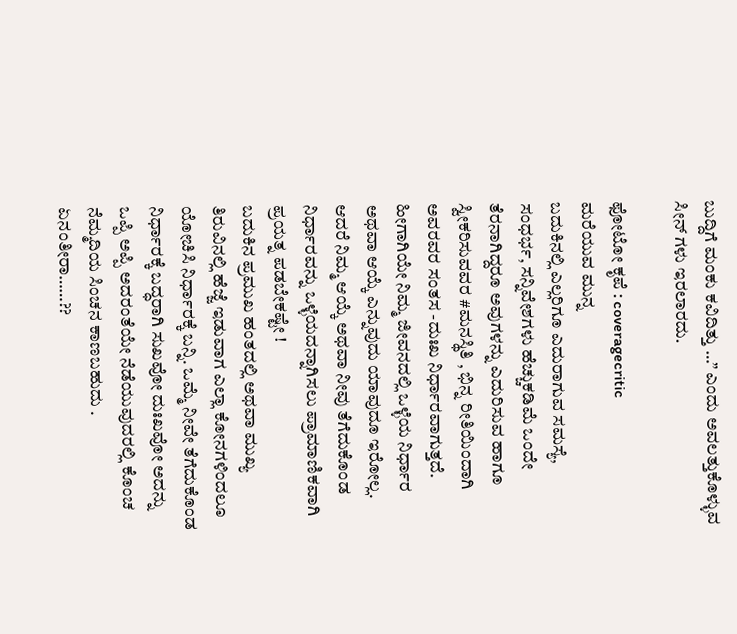ಬುದ್ದಿಗೆ ಮಂಕು ಕವಿದಿತ್ತು …” ಎಂದು ಅವಲತ್ತುಕೊಳ್ಳುವ ಸೀನ್ ಗಳು ಇರಲಾರದು.

ಫೋಟೋ ಕೃಪೆ : coveragecritic
ಮರೆಯುವ ಮುನ್ನ
ಬದುಕಿನಲ್ಲಿ ಎಲ್ಲರಿಗೂ ಎದುರಾಗುವ ಸಮಸ್ಯೆ, ಸಂಧರ್ಭ, ಸನ್ನಿವೇಶಗಳು ಹೆಚ್ಚುಕಡಿಮೆ ಒಂದೇ ತೆರನಾಗಿದ್ದರೂ‌‌‌ ಅವುಗಳನ್ನು ಎದುರಿಸುವ ಹಾಗೂ ಸ್ವೀಕರಿಸುವವರ #ಮನಸ್ಥಿತಿ , ಭಿನ್ನ ರೀತಿಯಿಂದಾಗಿ ಅವರವರ ಸಂತಸ -ದುಃಖ ನಿರ್ಧಾರವಾಗುತ್ತದೆ. ಹೀಗಾಗಿಯೇ ನಿಮ್ಮ ಜೀವನದಲ್ಲಿ ಒಳ್ಳೆಯ ನಿರ್ಧಾರ ಅಥವಾ ಆಯ್ಕೆ ಎನ್ನುವುದು ಯಾವುದೂ ಇರೋಲ್ಲ. ಆದರೆ ನಿಮ್ಮ ಆಯ್ಕೆ ಅಥವಾ ನೀವು ತೆಗೆದುಕೊಂಡ ನಿರ್ಧಾರವನ್ನು‌ ಒಳ್ಳೆಯದನ್ನಾಗಿಸಲು ಪ್ರಾಮಾಣಿಕವಾಗಿ ಪ್ರಯತ್ನ ಪಡಬೇಕಷ್ಟೇ !
ಬದುಕಿನ ಪ್ರಮುಖ ಹಂತದಲ್ಲಿ ಅಥವಾ ಮುಖ್ಯ ತಿರುವಿನಲ್ಲಿ ಹೆಜ್ಜೆ ಇಡುವಾಗ ಎಲ್ಲಾ ಕೋನಗಳಿಂದಲೂ ಯೋಚಿಸಿ ನಿರ್ಧಾರಕ್ಕೆ ಬನ್ನಿ. ಒಮ್ಮೆ ನೀವೇ ತೆಗೆದುಕೊಂಡ ನಿರ್ಧಾರಕ್ಕೆ ಬದ್ಧರಾಗಿ ಸುಖವೋ ದುಃಖವೋ ಅದನ್ನು ಒಪ್ಪಿ ಅಪ್ಪಿ ಅದರಂತೆಯೇ ‌ನೆಡೆಯುವುದರಲ್ಲಿ ಕೊಂಚ ನೆಮ್ಮದಿಯ ಸಿಂಚನ ಕಾಣಬಹುದು .
ಏನಂತೀರಾ……??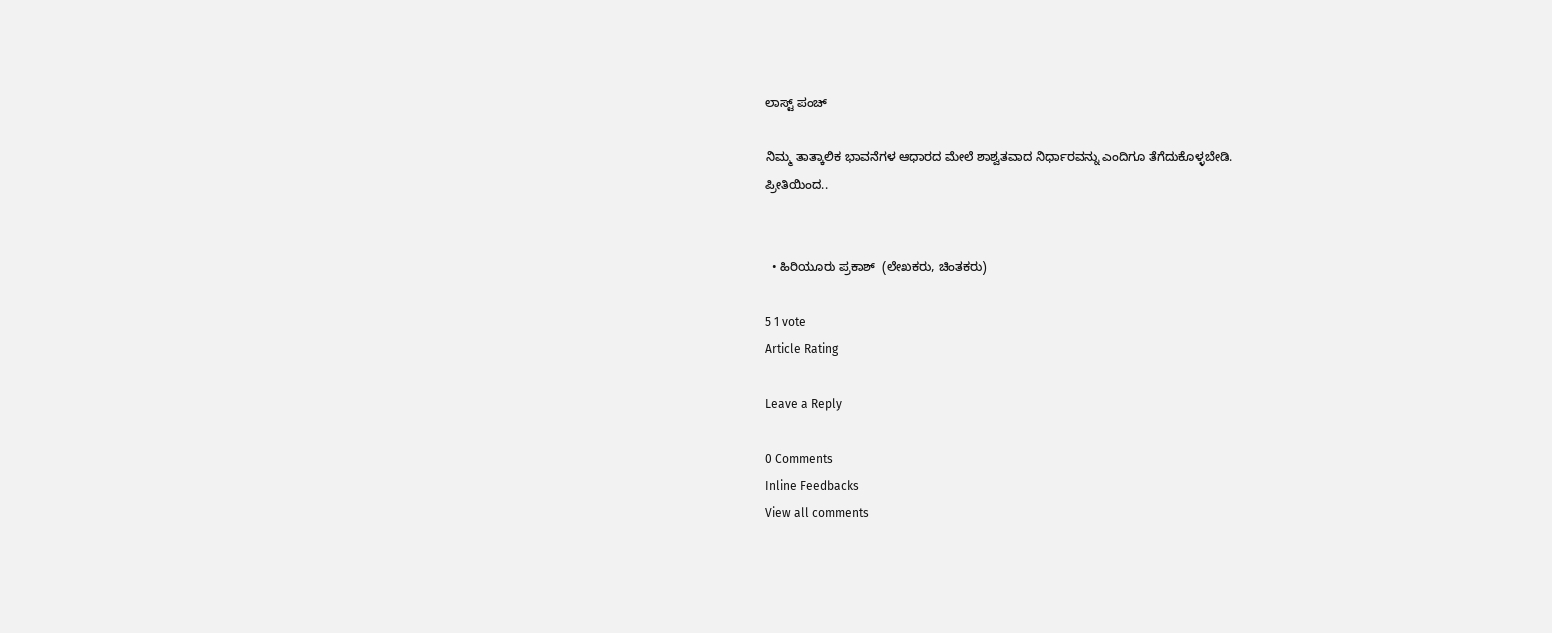ಲಾಸ್ಟ್ ಪಂಚ್

ನಿಮ್ಮ ತಾತ್ಕಾಲಿಕ ಭಾವನೆಗಳ ಆಧಾರದ ಮೇಲೆ ಶಾಶ್ವತವಾದ ನಿರ್ಧಾರವನ್ನು ಎಂದಿಗೂ ತೆಗೆದುಕೊಳ್ಳಬೇಡಿ.
ಪ್ರೀತಿಯಿಂದ..


  • ಹಿರಿಯೂರು ಪ್ರಕಾಶ್  (ಲೇಖಕರು, ಚಿಂತಕರು)

5 1 vote
Article Rating

Leave a Reply

0 Comments
Inline Feedbacks
View all comments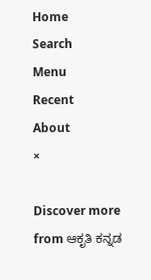Home
Search
Menu
Recent
About
×

Discover more from ಆಕೃತಿ ಕನ್ನಡ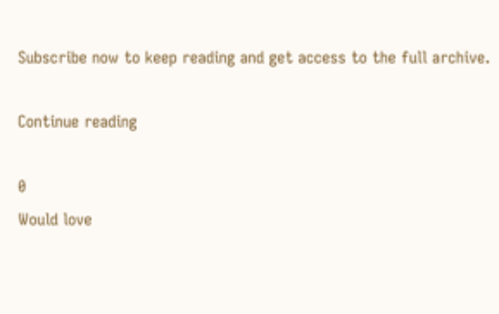Subscribe now to keep reading and get access to the full archive.

Continue reading

0
Would love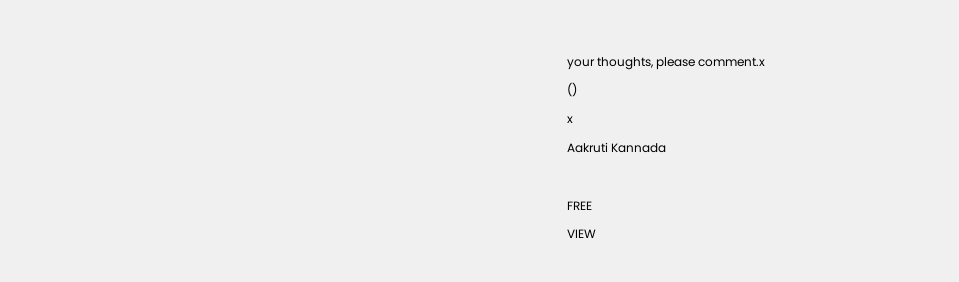your thoughts, please comment.x
()
x
Aakruti Kannada

FREE
VIEW